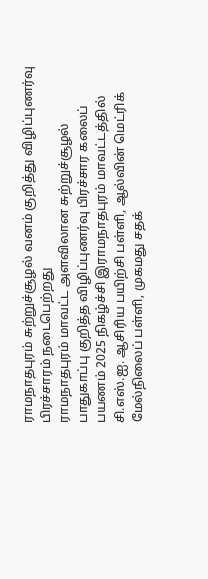ராமநாதபுரம் சுற்றுச்சூழல் வனம் குறித்து விழிப்புணர்வு பிரச்சாரம் நடைபெற்றது
ராமநாதபுரம் மாவட்ட அளவிலான சுற்றுச்சூழல் பாதுகாப்பு குறித்த விழிப்புணர்வு பிரச்சார கலைப் பயணம் 2025 நிகழ்ச்சி இராமநாதபுரம் மாவட்டத்தில் சி.எஸ்.ஐ. ஆசிரிய பயிற்சி பள்ளி, ஆல்வின் மெட்ரிக் மேல்நிலைப் பள்ளி, முகமது சதக்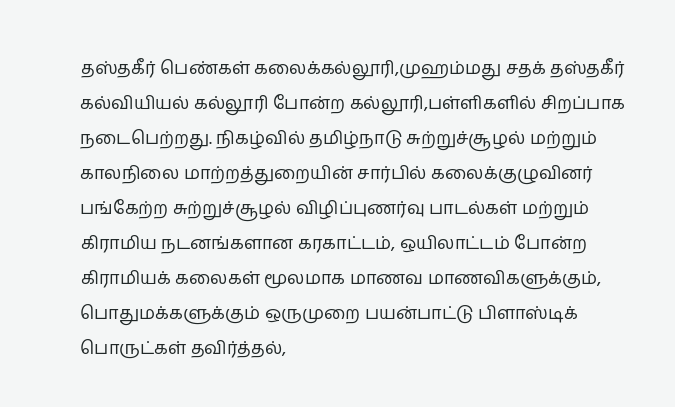தஸ்தகீர் பெண்கள் கலைக்கல்லூரி,முஹம்மது சதக் தஸ்தகீர் கல்வியியல் கல்லூரி போன்ற கல்லூரி,பள்ளிகளில் சிறப்பாக நடைபெற்றது. நிகழ்வில் தமிழ்நாடு சுற்றுச்சூழல் மற்றும் காலநிலை மாற்றத்துறையின் சார்பில் கலைக்குழுவினர் பங்கேற்ற சுற்றுச்சூழல் விழிப்புணர்வு பாடல்கள் மற்றும் கிராமிய நடனங்களான கரகாட்டம், ஒயிலாட்டம் போன்ற கிராமியக் கலைகள் மூலமாக மாணவ மாணவிகளுக்கும், பொதுமக்களுக்கும் ஒருமுறை பயன்பாட்டு பிளாஸ்டிக் பொருட்கள் தவிர்த்தல்,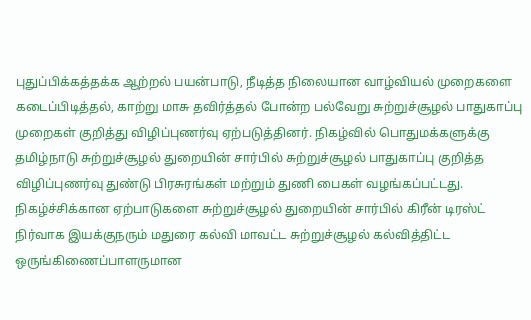புதுப்பிக்கத்தக்க ஆற்றல் பயன்பாடு, நீடித்த நிலையான வாழ்வியல் முறைகளை கடைப்பிடித்தல், காற்று மாசு தவிர்த்தல் போன்ற பல்வேறு சுற்றுச்சூழல் பாதுகாப்பு முறைகள் குறித்து விழிப்புணர்வு ஏற்படுத்தினர். நிகழ்வில் பொதுமக்களுக்கு தமிழ்நாடு சுற்றுச்சூழல் துறையின் சார்பில் சுற்றுச்சூழல் பாதுகாப்பு குறித்த விழிப்புணர்வு துண்டு பிரசுரங்கள் மற்றும் துணி பைகள் வழங்கப்பட்டது. நிகழ்ச்சிக்கான ஏற்பாடுகளை சுற்றுச்சூழல் துறையின் சார்பில் கிரீன் டிரஸ்ட் நிர்வாக இயக்குநரும் மதுரை கல்வி மாவட்ட சுற்றுச்சூழல் கல்வித்திட்ட ஒருங்கிணைப்பாளருமான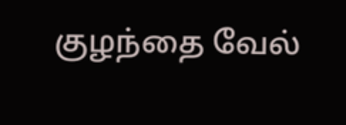குழந்தை வேல்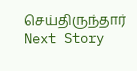செய்திருந்தார்
Next Story